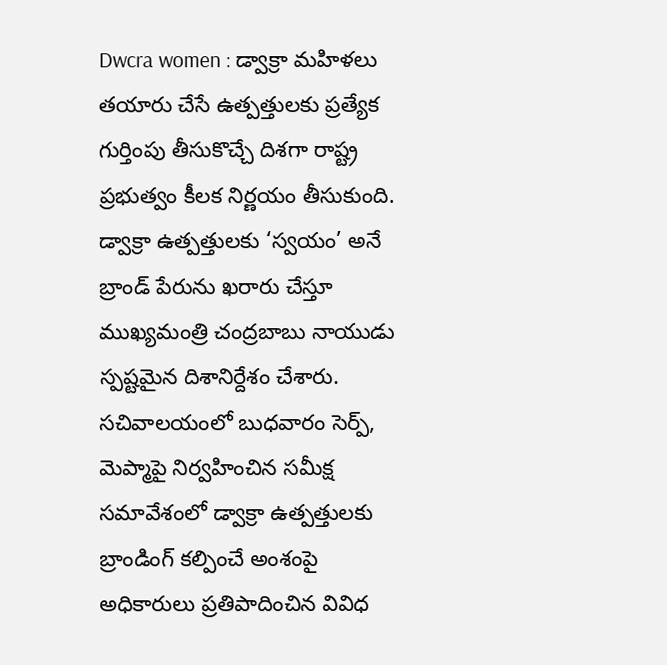Dwcra women : డ్వాక్రా మహిళలు తయారు చేసే ఉత్పత్తులకు ప్రత్యేక గుర్తింపు తీసుకొచ్చే దిశగా రాష్ట్ర ప్రభుత్వం కీలక నిర్ణయం తీసుకుంది. డ్వాక్రా ఉత్పత్తులకు ‘స్వయం’ అనే బ్రాండ్ పేరును ఖరారు చేస్తూ ముఖ్యమంత్రి చంద్రబాబు నాయుడు స్పష్టమైన దిశానిర్దేశం చేశారు.
సచివాలయంలో బుధవారం సెర్ప్, మెప్మాపై నిర్వహించిన సమీక్ష సమావేశంలో డ్వాక్రా ఉత్పత్తులకు బ్రాండింగ్ కల్పించే అంశంపై అధికారులు ప్రతిపాదించిన వివిధ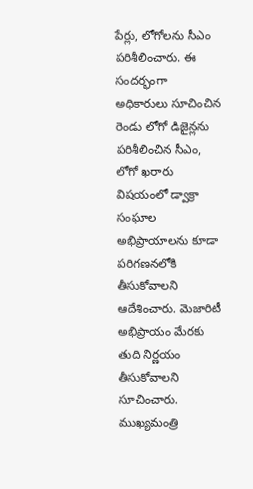పేర్లు, లోగోలను సీఎం పరిశీలించారు. ఈ సందర్భంగా అధికారులు సూచించిన రెండు లోగో డిజైన్లను పరిశీలించిన సీఎం, లోగో ఖరారు విషయంలో డ్వాక్రా సంఘాల అభిప్రాయాలను కూడా పరిగణనలోకి తీసుకోవాలని ఆదేశించారు. మెజారిటీ అభిప్రాయం మేరకు తుది నిర్ణయం తీసుకోవాలని సూచించారు.
ముఖ్యమంత్రి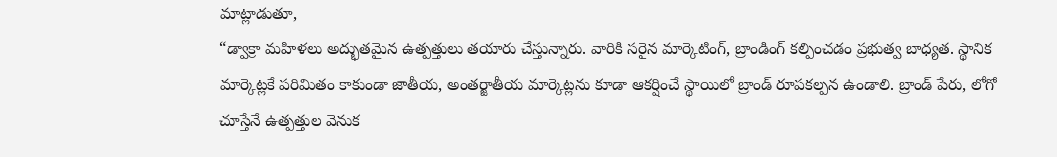మాట్లాడుతూ,
“డ్వాక్రా మహిళలు అద్భుతమైన ఉత్పత్తులు తయారు చేస్తున్నారు. వారికి సరైన మార్కెటింగ్, బ్రాండింగ్ కల్పించడం ప్రభుత్వ బాధ్యత. స్థానిక మార్కెట్లకే పరిమితం కాకుండా జాతీయ, అంతర్జాతీయ మార్కెట్లను కూడా ఆకర్షించే స్థాయిలో బ్రాండ్ రూపకల్పన ఉండాలి. బ్రాండ్ పేరు, లోగో చూస్తేనే ఉత్పత్తుల వెనుక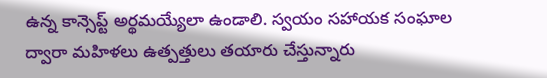ఉన్న కాన్సెప్ట్ అర్థమయ్యేలా ఉండాలి. స్వయం సహాయక సంఘాల ద్వారా మహిళలు ఉత్పత్తులు తయారు చేస్తున్నారు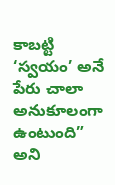కాబట్టి ‘స్వయం’ అనే పేరు చాలా అనుకూలంగా ఉంటుంది” అని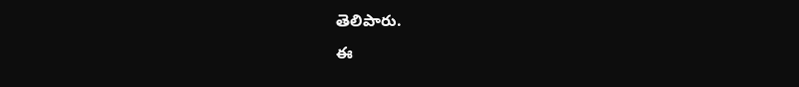తెలిపారు.
ఈ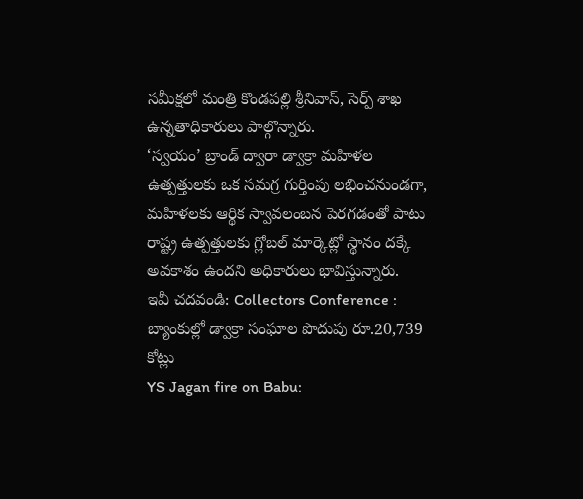సమీక్షలో మంత్రి కొండపల్లి శ్రీనివాస్, సెర్ప్ శాఖ ఉన్నతాధికారులు పాల్గొన్నారు.
‘స్వయం’ బ్రాండ్ ద్వారా డ్వాక్రా మహిళల ఉత్పత్తులకు ఒక సమగ్ర గుర్తింపు లభించనుండగా, మహిళలకు ఆర్థిక స్వావలంబన పెరగడంతో పాటు రాష్ట్ర ఉత్పత్తులకు గ్లోబల్ మార్కెట్లో స్థానం దక్కే అవకాశం ఉందని అధికారులు భావిస్తున్నారు.
ఇవీ చదవండి: Collectors Conference : బ్యాంకుల్లో డ్వాక్రా సంఘాల పొదుపు రూ.20,739 కోట్లు
YS Jagan fire on Babu: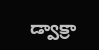డ్వాక్రా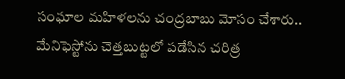సంఘాల మహిళలను చంద్రబాబు మోసం చేశారు.. మేనిఫెస్టోను చెత్తబుట్టలో పడేసిన చరిత్ర